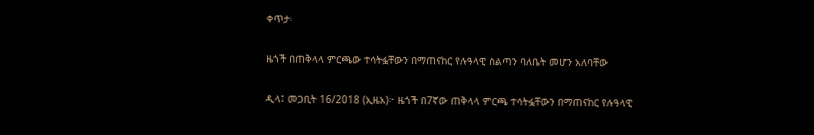ቀጥታ፡

ዜጎች በጠቅላላ ምርጫው ተሳትፏቸውን በማጠናከር የሉዓላዊ ስልጣን ባለቤት መሆን አለባቸው

ዲላ፤ መጋቢት 16/2018 (ኢዜአ)፦ ዜጎች በ7ኛው ጠቅላላ ምርጫ ተሳትፏቸውን በማጠናከር የሉዓላዊ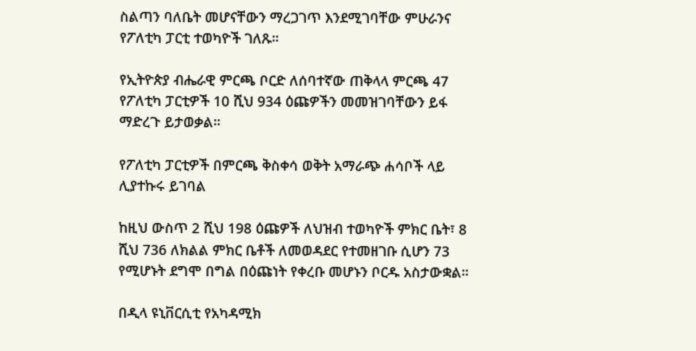ስልጣን ባለቤት መሆናቸውን ማረጋገጥ እንደሚገባቸው ምሁራንና የፖለቲካ ፓርቲ ተወካዮች ገለጹ።

የኢትዮጵያ ብሔራዊ ምርጫ ቦርድ ለሰባተኛው ጠቅላላ ምርጫ 47 የፖለቲካ ፓርቲዎች 10 ሺህ 934 ዕጩዎችን መመዝገባቸውን ይፋ ማድረጉ ይታወቃል።

የፖለቲካ ፓርቲዎች በምርጫ ቅስቀሳ ወቅት አማራጭ ሐሳቦች ላይ ሊያተኩሩ ይገባል

ከዚህ ውስጥ 2 ሺህ 198 ዕጩዎች ለህዝብ ተወካዮች ምክር ቤት፣ 8 ሺህ 736 ለክልል ምክር ቤቶች ለመወዳደር የተመዘገቡ ሲሆን 73 የሚሆኑት ደግሞ በግል በዕጩነት የቀረቡ መሆኑን ቦርዱ አስታውቋል።

በዲላ ዩኒቨርሲቲ የአካዳሚክ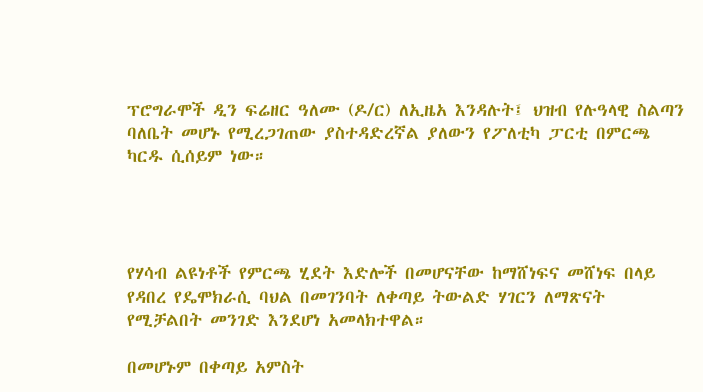ፕሮግራሞች ዲን ፍሬዘር ዓለሙ (ዶ/ር) ለኢዜአ እንዳሉት፤ ህዝብ የሉዓላዊ ስልጣን ባለቤት መሆኑ የሚረጋገጠው ያስተዳድረኛል ያለውን የፖለቲካ ፓርቲ በምርጫ ካርዱ ሲሰይም ነው።




የሃሳብ ልዩነቶች የምርጫ ሂደት እድሎች በመሆናቸው ከማሸነፍና መሸነፍ በላይ የዳበረ የዴሞክራሲ ባህል በመገንባት ለቀጣይ ትውልድ ሃገርን ለማጽናት የሚቻልበት መንገድ እንደሆነ አመላክተዋል።

በመሆኑም በቀጣይ አምስት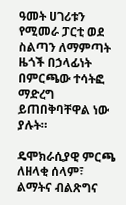ዓመት ሀገሪቱን የሚመራ ፓርቲ ወደ ስልጣን ለማምጣት ዜጎች በኃላፊነት በምርጫው ተሳትፎ ማድረግ ይጠበቅባቸዋል ነው ያሉት።

ዴሞክራሲያዊ ምርጫ  ለዘላቂ ሰላም፣ ልማትና ብልጽግና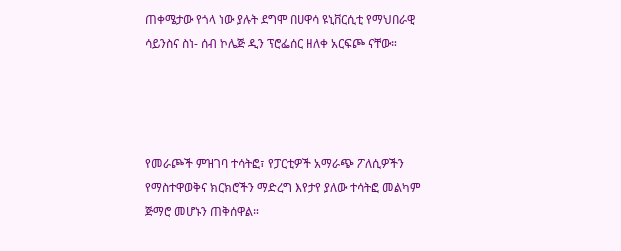ጠቀሜታው የጎላ ነው ያሉት ደግሞ በሀዋሳ ዩኒቨርሲቲ የማህበራዊ ሳይንስና ስነ- ሰብ ኮሌጅ ዲን ፕሮፌሰር ዘለቀ አርፍጮ ናቸው።




የመራጮች ምዝገባ ተሳትፎ፣ የፓርቲዎች አማራጭ ፖለሲዎችን የማስተዋወቅና ክርክሮችን ማድረግ እየታየ ያለው ተሳትፎ መልካም ጅማሮ መሆኑን ጠቅሰዋል።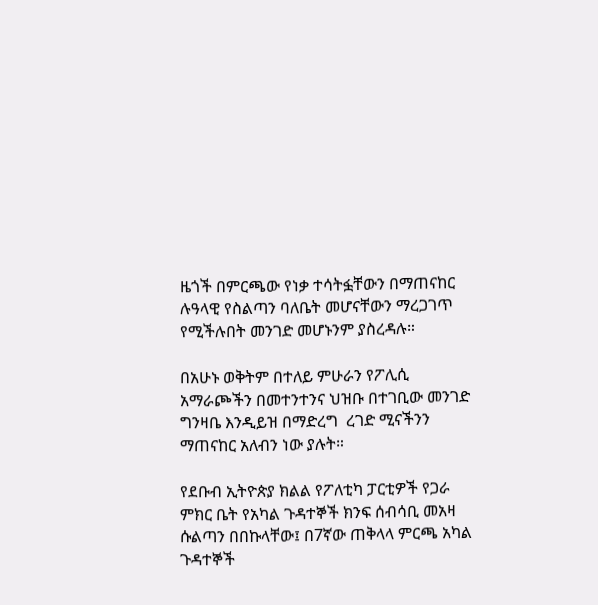ዜጎች በምርጫው የነቃ ተሳትፏቸውን በማጠናከር ሉዓላዊ የስልጣን ባለቤት መሆናቸውን ማረጋገጥ የሚችሉበት መንገድ መሆኑንም ያስረዳሉ።

በአሁኑ ወቅትም በተለይ ምሁራን የፖሊሲ አማራጮችን በመተንተንና ህዝቡ በተገቢው መንገድ ግንዛቤ እንዲይዝ በማድረግ  ረገድ ሚናችንን ማጠናከር አለብን ነው ያሉት።

የደቡብ ኢትዮጵያ ክልል የፖለቲካ ፓርቲዎች የጋራ ምክር ቤት የአካል ጉዳተኞች ክንፍ ሰብሳቢ መአዛ ሱልጣን በበኩላቸው፤ በ7ኛው ጠቅላላ ምርጫ አካል ጉዳተኞች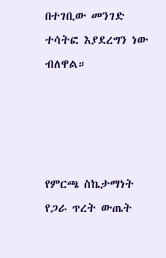በተገቢው መንገድ ተሳትፎ እያደረግን ነው ብለዋል።




የምርጫ ስኬታማነት የጋራ ጥረት ውጤት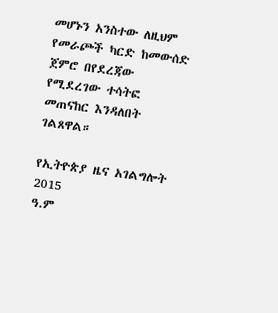መሆኑን አንስተው ለዚህም የመራጮች ካርድ ከመውሰድ ጀምሮ በየደረጃው የሚደረገው ተሳትፎ መጠናከር እንዳለበት ገልጸዋል።

የኢትዮጵያ ዜና አገልግሎት
2015
ዓ.ም